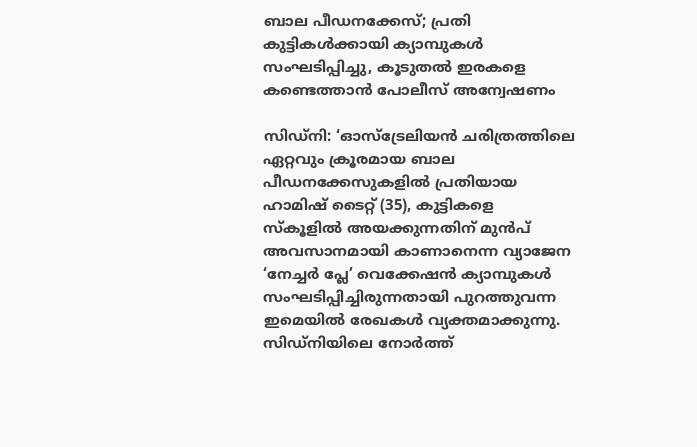ബാല പീഡനക്കേസ്; പ്രതി കുട്ടികൾക്കായി ക്യാമ്പുകൾ സംഘടിപ്പിച്ചു, കൂടുതൽ ഇരകളെ കണ്ടെത്താൻ പോലീസ് അന്വേഷണം

സിഡ്നി: ‘ഓസ്‌ട്രേലിയൻ ചരിത്രത്തിലെ ഏറ്റവും ക്രൂരമായ ബാല പീഡനക്കേസുകളിൽ പ്രതിയായ ഹാമിഷ് ടൈറ്റ് (35), കുട്ടികളെ സ്കൂളിൽ അയക്കുന്നതിന് മുൻപ് അവസാനമായി കാണാനെന്ന വ്യാജേന ‘നേച്ചർ പ്ലേ’ വെക്കേഷൻ ക്യാമ്പുകൾ സംഘടിപ്പിച്ചിരുന്നതായി പുറത്തുവന്ന ഇമെയിൽ രേഖകൾ വ്യക്തമാക്കുന്നു. സിഡ്നിയിലെ നോർത്ത്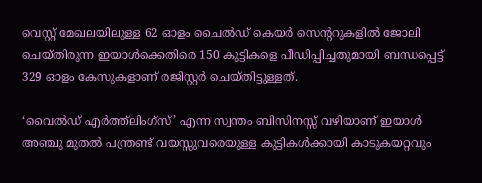വെസ്റ്റ് മേഖലയിലുള്ള 62 ഓളം ചൈൽഡ് കെയർ സെന്ററുകളിൽ ജോലി ചെയ്തിരുന്ന ഇയാൾക്കെതിരെ 150 കുട്ടികളെ പീഡിപ്പിച്ചതുമായി ബന്ധപ്പെട്ട് 329 ഓളം കേസുകളാണ് രജിസ്റ്റർ ചെയ്തിട്ടുള്ളത്.

‘വൈൽഡ് എർത്ത്‌ലിംഗ്സ്’ എന്ന സ്വന്തം ബിസിനസ്സ് വഴിയാണ് ഇയാൾ അഞ്ചു മുതൽ പന്ത്രണ്ട് വയസ്സുവരെയുള്ള കുട്ടികൾക്കായി കാടുകയറ്റവും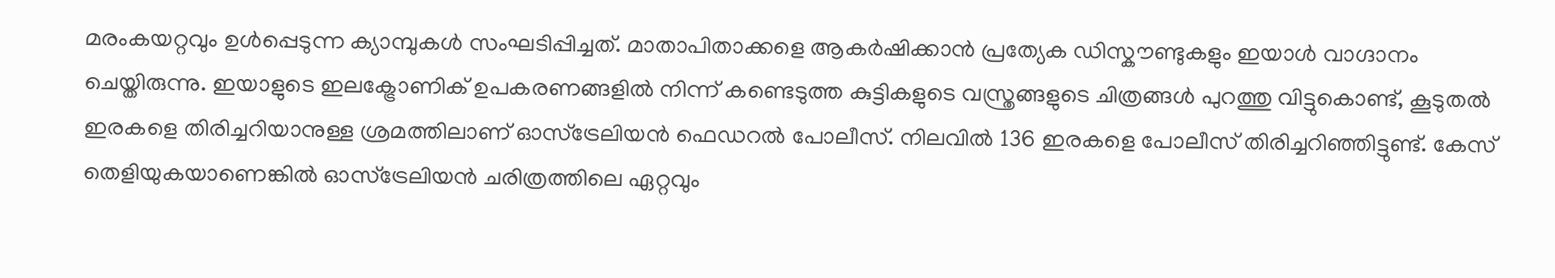മരംകയറ്റവും ഉൾപ്പെടുന്ന ക്യാമ്പുകൾ സംഘടിപ്പിച്ചത്. മാതാപിതാക്കളെ ആകർഷിക്കാൻ പ്രത്യേക ഡിസ്കൗണ്ടുകളും ഇയാൾ വാഗ്ദാനം ചെയ്തിരുന്നു. ഇയാളുടെ ഇലക്ട്രോണിക് ഉപകരണങ്ങളിൽ നിന്ന് കണ്ടെടുത്ത കുട്ടികളുടെ വസ്ത്രങ്ങളുടെ ചിത്രങ്ങൾ പുറത്തു വിട്ടുകൊണ്ട്, കൂടുതൽ ഇരകളെ തിരിച്ചറിയാനുള്ള ശ്രമത്തിലാണ് ഓസ്‌ട്രേലിയൻ ഫെഡറൽ പോലീസ്. നിലവിൽ 136 ഇരകളെ പോലീസ് തിരിച്ചറിഞ്ഞിട്ടുണ്ട്. കേസ് തെളിയുകയാണെങ്കിൽ ഓസ്‌ട്രേലിയൻ ചരിത്രത്തിലെ ഏറ്റവും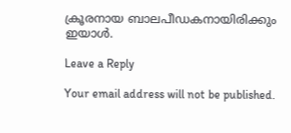ക്രൂരനായ ബാലപീഡകനായിരിക്കും ഇയാൾ.

Leave a Reply

Your email address will not be published.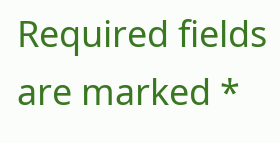Required fields are marked *